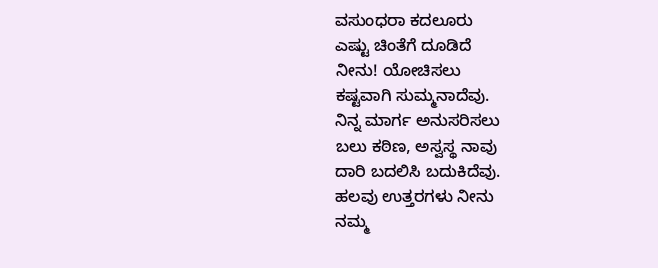ವಸುಂಧರಾ ಕದಲೂರು
ಎಷ್ಟು ಚಿಂತೆಗೆ ದೂಡಿದೆ
ನೀನು! ಯೋಚಿಸಲು
ಕಷ್ಟವಾಗಿ ಸುಮ್ಮನಾದೆವು.
ನಿನ್ನ ಮಾರ್ಗ ಅನುಸರಿಸಲು
ಬಲು ಕಠಿಣ, ಅಸ್ವಸ್ಥ ನಾವು
ದಾರಿ ಬದಲಿಸಿ ಬದುಕಿದೆವು.
ಹಲವು ಉತ್ತರಗಳು ನೀನು
ನಮ್ಮ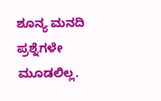ಶೂನ್ಯ ಮನದಿ
ಪ್ರಶ್ನೆಗಳೇ ಮೂಡಲಿಲ್ಲ.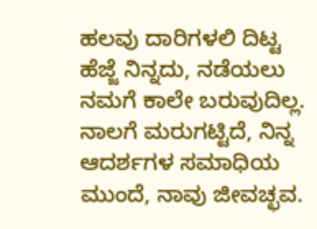ಹಲವು ದಾರಿಗಳಲಿ ದಿಟ್ಟ
ಹೆಜ್ಜೆ ನಿನ್ನದು, ನಡೆಯಲು
ನಮಗೆ ಕಾಲೇ ಬರುವುದಿಲ್ಲ.
ನಾಲಗೆ ಮರುಗಟ್ಟಿದೆ, ನಿನ್ನ
ಆದರ್ಶಗಳ ಸಮಾಧಿಯ
ಮುಂದೆ, ನಾವು ಜೀವಚ್ಛವ.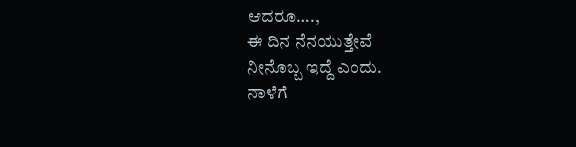ಆದರೂ….,
ಈ ದಿನ ನೆನಯುತ್ತೇವೆ
ನೀನೊಬ್ಬ ಇದ್ದೆ ಎಂದು.
ನಾಳೆಗೆ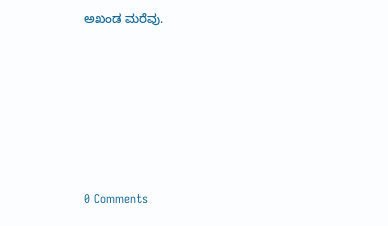ಅಖಂಡ ಮರೆವು.






0 Comments